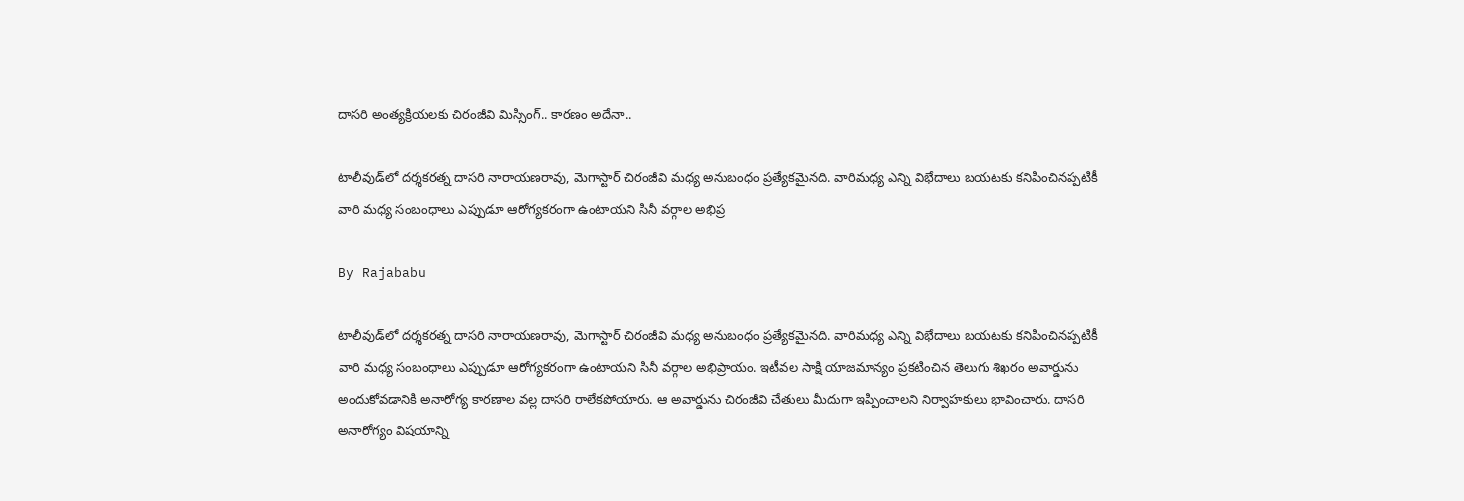దాసరి అంత్యక్రియలకు చిరంజీవి మిస్సింగ్.. కారణం అదేనా..

టాలీవుడ్‌లో దర్శకరత్న దాసరి నారాయణరావు, మెగాస్టార్ చిరంజీవి మధ్య అనుబంధం ప్రత్యేకమైనది. వారిమధ్య ఎన్ని విభేదాలు బయటకు కనిపించినప్పటికీ వారి మధ్య సంబంధాలు ఎప్పుడూ ఆరోగ్యకరంగా ఉంటాయని సినీ వర్గాల అభిప్ర

By Rajababu

టాలీవుడ్‌లో దర్శకరత్న దాసరి నారాయణరావు, మెగాస్టార్ చిరంజీవి మధ్య అనుబంధం ప్రత్యేకమైనది. వారిమధ్య ఎన్ని విభేదాలు బయటకు కనిపించినప్పటికీ వారి మధ్య సంబంధాలు ఎప్పుడూ ఆరోగ్యకరంగా ఉంటాయని సినీ వర్గాల అభిప్రాయం. ఇటీవల సాక్షి యాజమాన్యం ప్రకటించిన తెలుగు శిఖరం అవార్డును అందుకోవడానికి అనారోగ్య కారణాల వల్ల దాసరి రాలేకపోయారు. ఆ అవార్డును చిరంజీవి చేతులు మీదుగా ఇప్పించాలని నిర్వాహకులు భావించారు. దాసరి అనారోగ్యం విషయాన్ని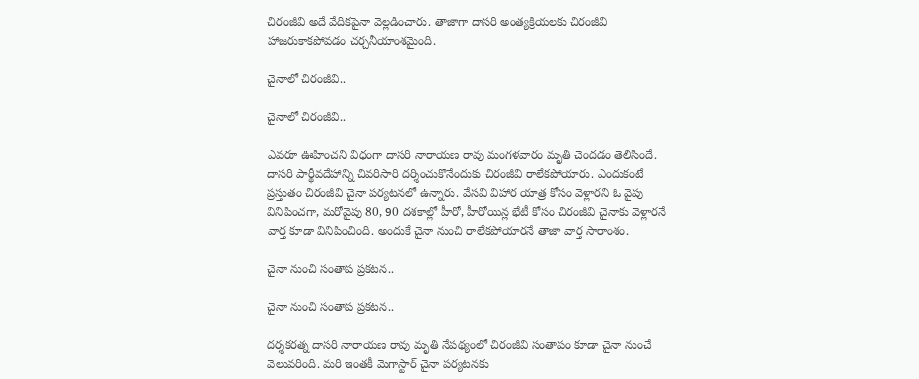చిరంజీవి అదే వేదికపైనా వెల్లడించారు. తాజాగా దాసరి అంత్యక్రియలకు చిరంజీవి హాజరుకాకపోవడం చర్చనీయాంశమైంది.

చైనాలో చిరంజీవి..

చైనాలో చిరంజీవి..

ఎవరూ ఊహించని విధంగా దాసరి నారాయణ రావు మంగళవారం మృతి చెందడం తెలిసిందే. దాసరి పార్థీవదేహాన్ని చివరిసారి దర్శించుకొనేందుకు చిరంజీవి రాలేకపోయారు. ఎందుకంటే ప్రస్తుతం చిరంజీవి చైనా పర్యటనలో ఉన్నారు. వేసవి విహార యాత్ర కోసం వెళ్లారని ఓ వైపు వినిపించగా, మరోవైపు 80, 90 దశకాల్లో హీరో, హీరోయిన్ల భేటీ కోసం చిరంజీవి చైనాకు వెళ్లారనే వార్త కూడా వినిపించింది. అందుకే చైనా నుంచి రాలేకపోయారనే తాజా వార్త సారాంశం.

చైనా నుంచి సంతాప ప్రకటన..

చైనా నుంచి సంతాప ప్రకటన..

దర్శకరత్న దాసరి నారాయణ రావు మృతి నేపథ్యంలో చిరంజీవి సంతాపం కూడా చైనా నుంచే వెలువరింది. మరి ఇంతకీ మెగాస్టార్ చైనా పర్యటనకు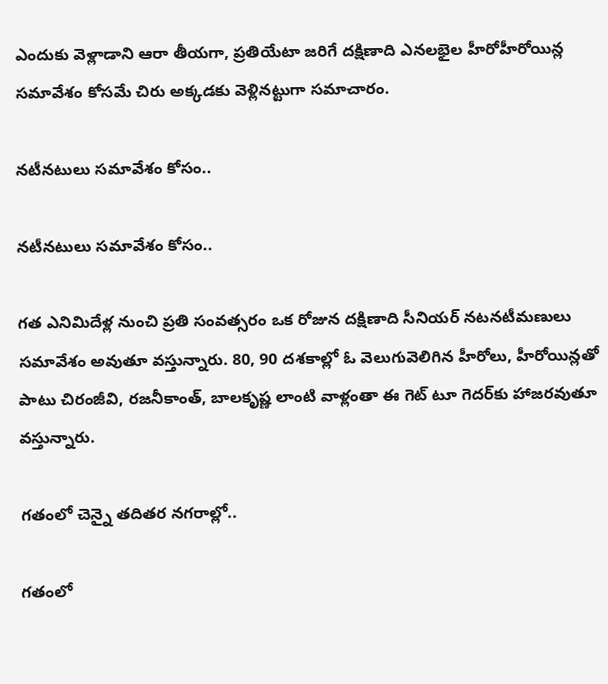ఎందుకు వెళ్లాడాని ఆరా తీయగా, ప్రతియేటా జరిగే దక్షిణాది ఎనలభైల హీరోహీరోయిన్ల సమావేశం కోసమే చిరు అక్కడకు వెళ్లినట్టుగా సమాచారం.

నటీనటులు సమావేశం కోసం..

నటీనటులు సమావేశం కోసం..

గత ఎనిమిదేళ్ల నుంచి ప్రతి సంవత్సరం ఒక రోజున దక్షిణాది సీనియర్ నటనటీమణులు సమావేశం అవుతూ వస్తున్నారు. 80, 90 దశకాల్లో ఓ వెలుగువెలిగిన హీరోలు, హీరోయిన్లతో పాటు చిరంజీవి, రజనీకాంత్, బాలకృష్ణ లాంటి వాళ్లంతా ఈ గెట్ టూ గెదర్‌కు హాజరవుతూ వస్తున్నారు.

గతంలో చెన్నై తదితర నగరాల్లో..

గతంలో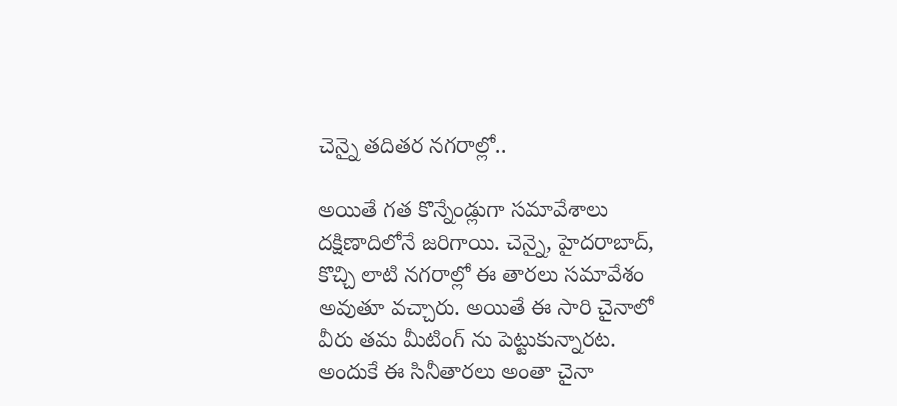చెన్నై తదితర నగరాల్లో..

అయితే గత కొన్నేండ్లుగా సమావేశాలు దక్షిణాదిలోనే జరిగాయి. చెన్నై, హైదరాబాద్, కొచ్చి లాటి నగరాల్లో ఈ తారలు సమావేశం అవుతూ వచ్చారు. అయితే ఈ సారి చైనాలో వీరు తమ మీటింగ్ ను పెట్టుకున్నారట. అందుకే ఈ సినీతారలు అంతా చైనా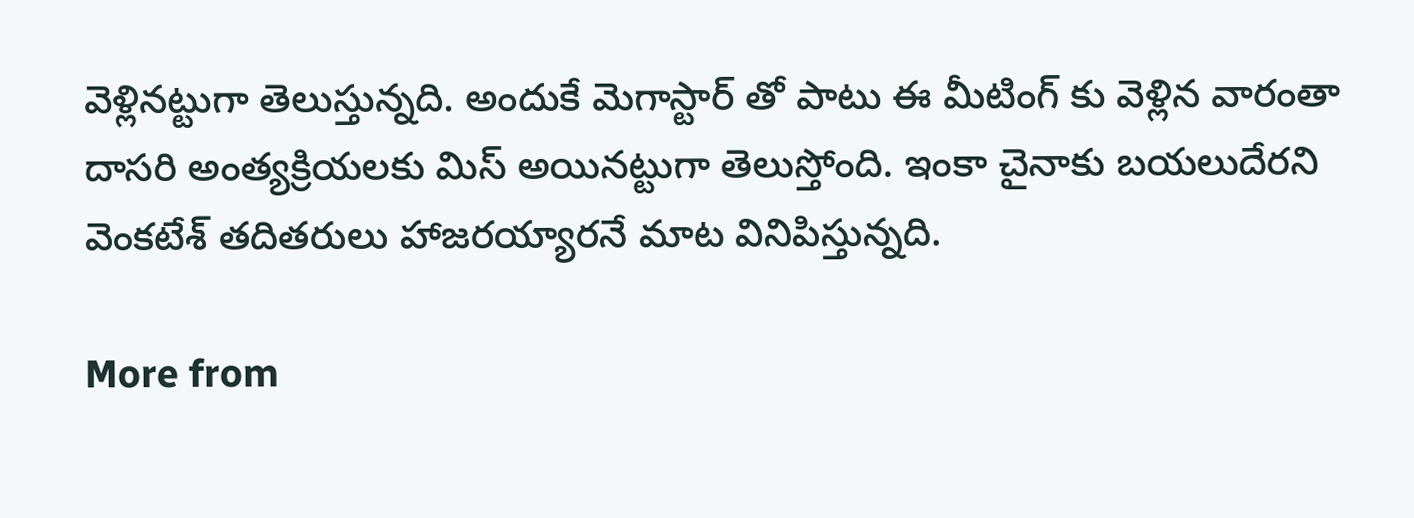వెళ్లినట్టుగా తెలుస్తున్నది. అందుకే మెగాస్టార్ తో పాటు ఈ మీటింగ్ కు వెళ్లిన వారంతా దాసరి అంత్యక్రియలకు మిస్ అయినట్టుగా తెలుస్తోంది. ఇంకా చైనాకు బయలుదేరని వెంకటేశ్ తదితరులు హాజరయ్యారనే మాట వినిపిస్తున్నది.

More from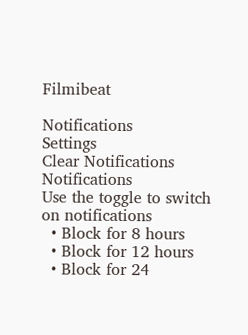Filmibeat

Notifications
Settings
Clear Notifications
Notifications
Use the toggle to switch on notifications
  • Block for 8 hours
  • Block for 12 hours
  • Block for 24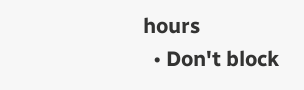hours
  • Don't block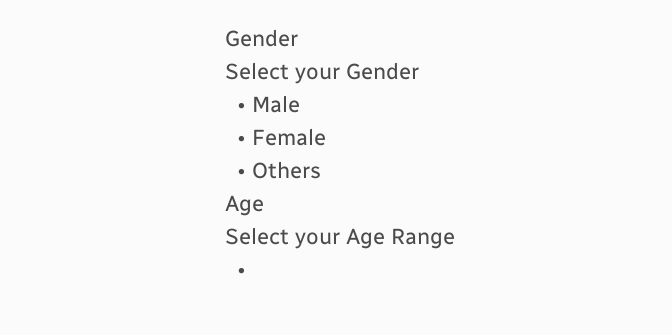Gender
Select your Gender
  • Male
  • Female
  • Others
Age
Select your Age Range
  •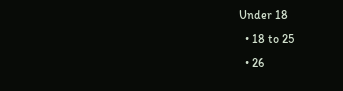Under 18
  • 18 to 25
  • 26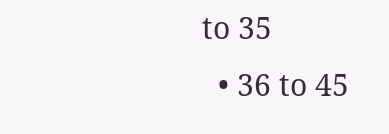to 35
  • 36 to 45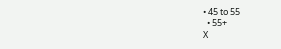• 45 to 55
  • 55+
X